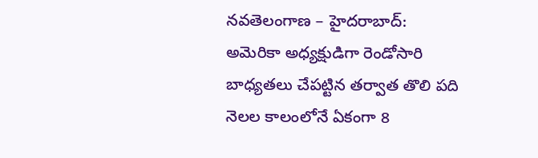నవతెలంగాణ – హైదరాబాద్: అమెరికా అధ్యక్షుడిగా రెండోసారి బాధ్యతలు చేపట్టిన తర్వాత తొలి పది నెలల కాలంలోనే ఏకంగా 8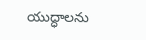యుద్ధాలను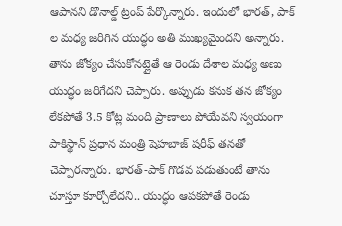ఆపానని డొనాల్డ్ ట్రంప్ పేర్కొన్నారు. ఇందులో భారత్, పాక్ ల మధ్య జరిగిన యుద్ధం అతి ముఖ్యమైందని అన్నారు. తాను జోక్యం చేసుకోనట్లైతే ఆ రెండు దేశాల మధ్య అణు యుద్ధం జరిగేదని చెప్పారు. అప్పుడు కనుక తన జోక్యం లేకపోతే 3.5 కోట్ల మంది ప్రాణాలు పోయేవని స్వయంగా పాకిస్థాన్ ప్రధాన మంత్రి షెహబాజ్ షరీఫ్ తనతో చెప్పారన్నారు. భారత్-పాక్ గొడవ పడుతుంటే తాను చూస్తూ కూర్చోలేదని.. యుద్ధం ఆపకపోతే రెండు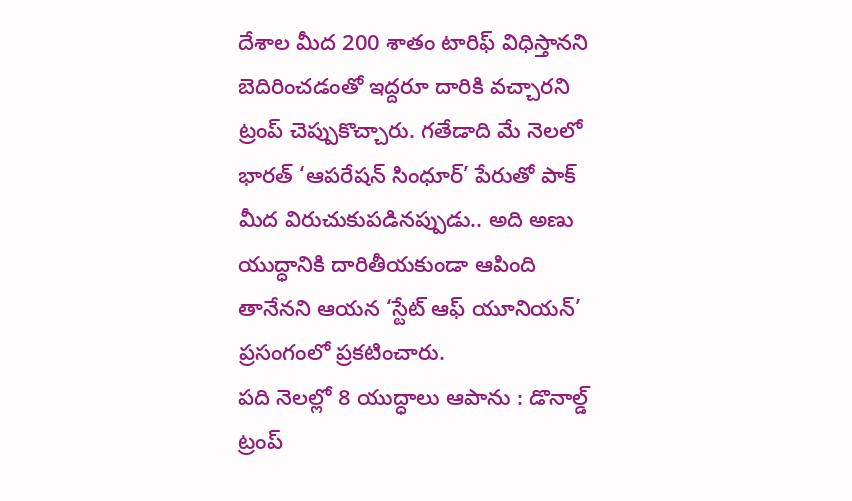దేశాల మీద 200 శాతం టారిఫ్ విధిస్తానని బెదిరించడంతో ఇద్దరూ దారికి వచ్చారని ట్రంప్ చెప్పుకొచ్చారు. గతేడాది మే నెలలో భారత్ ‘ఆపరేషన్ సింధూర్’ పేరుతో పాక్ మీద విరుచుకుపడినప్పుడు.. అది అణు యుద్ధానికి దారితీయకుండా ఆపింది తానేనని ఆయన ‘స్టేట్ ఆఫ్ యూనియన్’ ప్రసంగంలో ప్రకటించారు.
పది నెలల్లో 8 యుద్ధాలు ఆపాను : డొనాల్డ్ ట్రంప్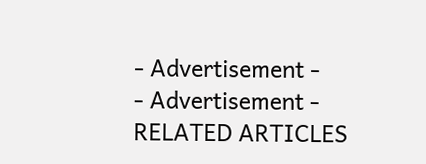- Advertisement -
- Advertisement -
RELATED ARTICLES